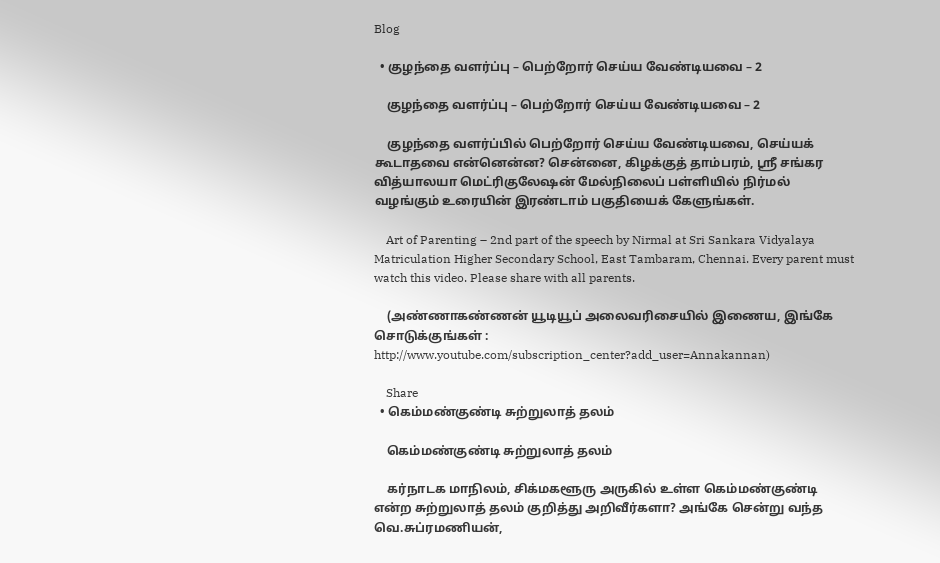Blog

  • குழந்தை வளர்ப்பு – பெற்றோர் செய்ய வேண்டியவை – 2

    குழந்தை வளர்ப்பு – பெற்றோர் செய்ய வேண்டியவை – 2

    குழந்தை வளர்ப்பில் பெற்றோர் செய்ய வேண்டியவை, செய்யக் கூடாதவை என்னென்ன? சென்னை, கிழக்குத் தாம்பரம், ஸ்ரீ சங்கர வித்யாலயா மெட்ரிகுலேஷன் மேல்நிலைப் பள்ளியில் நிர்மல் வழங்கும் உரையின் இரண்டாம் பகுதியைக் கேளுங்கள்.

    Art of Parenting – 2nd part of the speech by Nirmal at Sri Sankara Vidyalaya Matriculation Higher Secondary School, East Tambaram, Chennai. Every parent must watch this video. Please share with all parents.

    (அண்ணாகண்ணன் யூடியூப் அலைவரிசையில் இணைய, இங்கே சொடுக்குங்கள் : http://www.youtube.com/subscription_center?add_user=Annakannan)

    Share
  • கெம்மண்குண்டி சுற்றுலாத் தலம்

    கெம்மண்குண்டி சுற்றுலாத் தலம்

    கர்நாடக மாநிலம், சிக்மகளூரு அருகில் உள்ள கெம்மண்குண்டி என்ற சுற்றுலாத் தலம் குறித்து அறிவீர்களா? அங்கே சென்று வந்த வெ.சுப்ரமணியன்,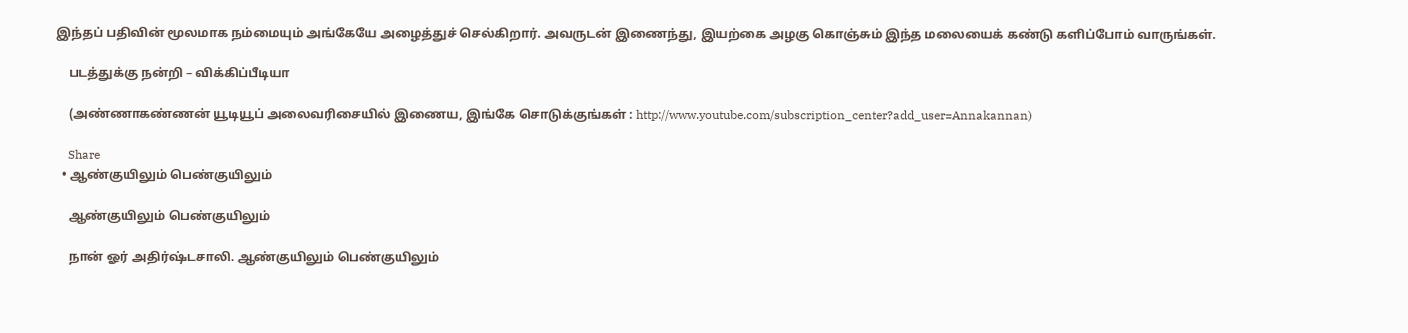இந்தப் பதிவின் மூலமாக நம்மையும் அங்கேயே அழைத்துச் செல்கிறார். அவருடன் இணைந்து, இயற்கை அழகு கொஞ்சும் இந்த மலையைக் கண்டு களிப்போம் வாருங்கள்.

    படத்துக்கு நன்றி – விக்கிப்பீடியா

    (அண்ணாகண்ணன் யூடியூப் அலைவரிசையில் இணைய, இங்கே சொடுக்குங்கள் : http://www.youtube.com/subscription_center?add_user=Annakannan)

    Share
  • ஆண்குயிலும் பெண்குயிலும்

    ஆண்குயிலும் பெண்குயிலும்

    நான் ஓர் அதிர்ஷ்டசாலி. ஆண்குயிலும் பெண்குயிலும்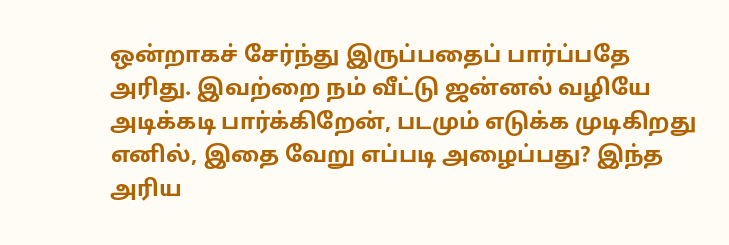ஒன்றாகச் சேர்ந்து இருப்பதைப் பார்ப்பதே அரிது. இவற்றை நம் வீட்டு ஜன்னல் வழியே அடிக்கடி பார்க்கிறேன், படமும் எடுக்க முடிகிறது எனில், இதை வேறு எப்படி அழைப்பது? இந்த அரிய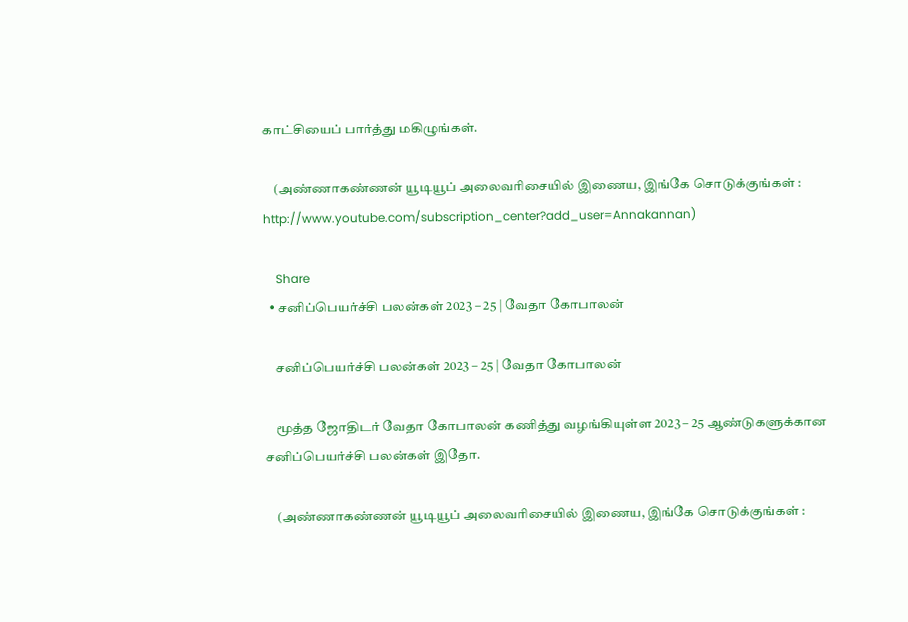காட்சியைப் பார்த்து மகிழுங்கள்.

    (அண்ணாகண்ணன் யூடியூப் அலைவரிசையில் இணைய, இங்கே சொடுக்குங்கள் : http://www.youtube.com/subscription_center?add_user=Annakannan)

    Share
  • சனிப்பெயர்ச்சி பலன்கள் 2023 – 25 | வேதா கோபாலன்

    சனிப்பெயர்ச்சி பலன்கள் 2023 – 25 | வேதா கோபாலன்

    மூத்த ஜோதிடர் வேதா கோபாலன் கணித்து வழங்கியுள்ள 2023 – 25 ஆண்டுகளுக்கான சனிப்பெயர்ச்சி பலன்கள் இதோ.

    (அண்ணாகண்ணன் யூடியூப் அலைவரிசையில் இணைய, இங்கே சொடுக்குங்கள் :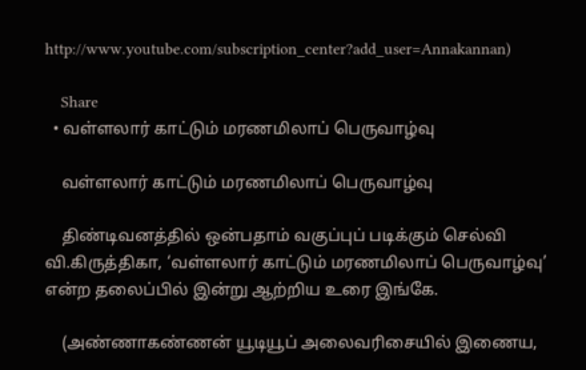http://www.youtube.com/subscription_center?add_user=Annakannan)

    Share
  • வள்ளலார் காட்டும் மரணமிலாப் பெருவாழ்வு

    வள்ளலார் காட்டும் மரணமிலாப் பெருவாழ்வு

    திண்டிவனத்தில் ஒன்பதாம் வகுப்புப் படிக்கும் செல்வி வி.கிருத்திகா, ‘வள்ளலார் காட்டும் மரணமிலாப் பெருவாழ்வு’ என்ற தலைப்பில் இன்று ஆற்றிய உரை இங்கே.

    (அண்ணாகண்ணன் யூடியூப் அலைவரிசையில் இணைய,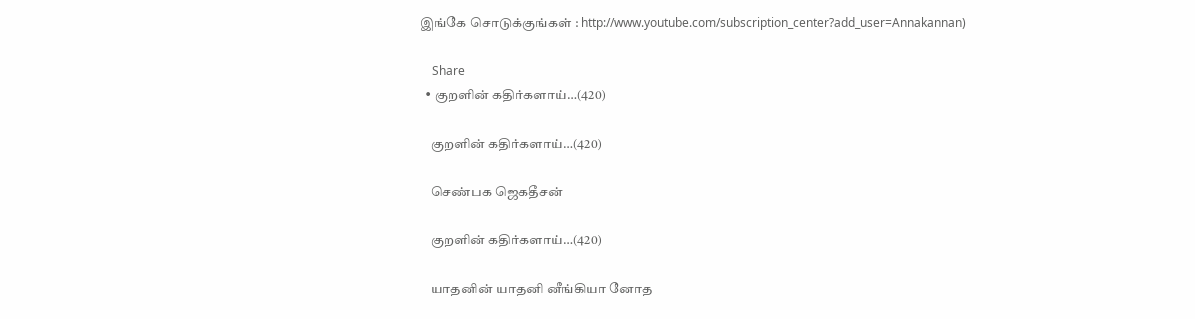இங்கே சொடுக்குங்கள் : http://www.youtube.com/subscription_center?add_user=Annakannan)

    Share
  • குறளின் கதிர்களாய்…(420)

    குறளின் கதிர்களாய்…(420)

    செண்பக ஜெகதீசன்

    குறளின் கதிர்களாய்…(420)

    யாதனின் யாதனி னீங்கியா னோத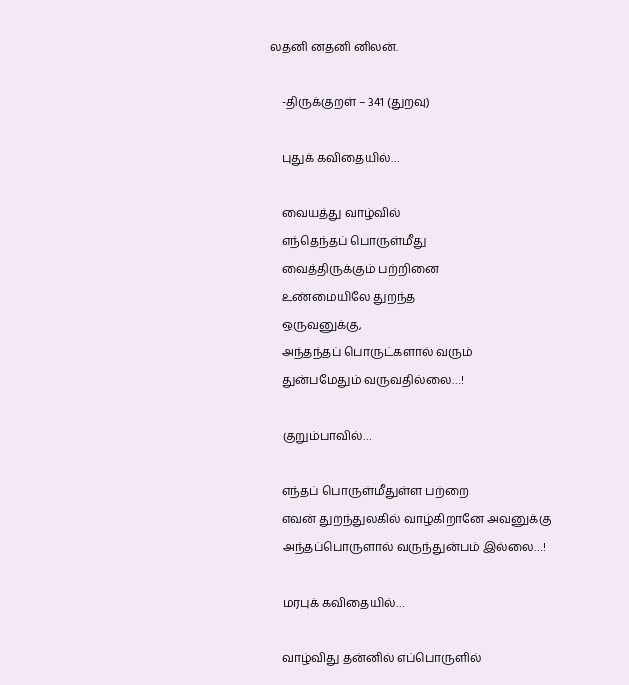லதனி னதனி னிலன்.

    -திருக்குறள் – 341 (துறவு)

    புதுக் கவிதையில்…

    வையத்து வாழ்வில்
    எந்தெந்தப் பொருள்மீது
    வைத்திருக்கும் பற்றினை
    உண்மையிலே துறந்த
    ஒருவனுக்கு,
    அந்தந்தப் பொருட்களால் வரும்
    துன்பமேதும் வருவதில்லை…!

    குறும்பாவில்…

    எந்தப் பொருள்மீதுள்ள பற்றை
    எவன் துறந்துலகில் வாழ்கிறானே அவனுக்கு
    அந்தப்பொருளால் வருந்துன்பம் இல்லை…!

    மரபுக் கவிதையில்…

    வாழ்விது தன்னில் எப்பொருளில்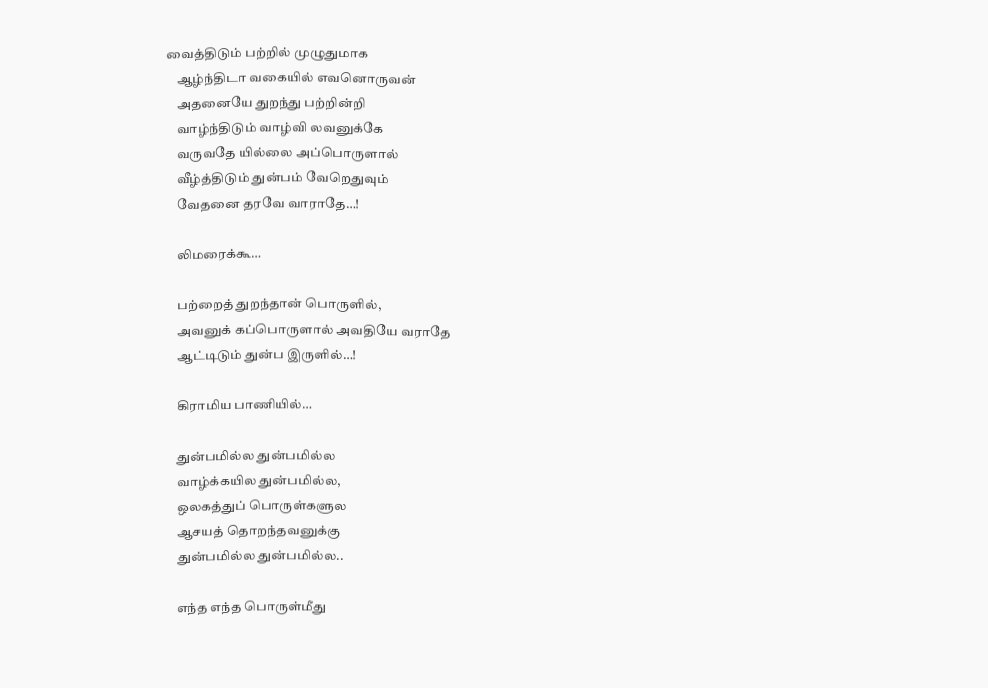வைத்திடும் பற்றில் முழுதுமாக
    ஆழ்ந்திடா வகையில் எவனொருவன்
    அதனையே துறந்து பற்றின்றி
    வாழ்ந்திடும் வாழ்வி லவனுக்கே
    வருவதே யில்லை அப்பொருளால்
    வீழ்த்திடும் துன்பம் வேறெதுவும்
    வேதனை தரவே வாராதே…!

    லிமரைக்கூ…

    பற்றைத் துறந்தான் பொருளில்,
    அவனுக் கப்பொருளால் அவதியே வராதே
    ஆட்டிடும் துன்ப இருளில்…!

    கிராமிய பாணியில்…

    துன்பமில்ல துன்பமில்ல
    வாழ்க்கயில துன்பமில்ல,
    ஒலகத்துப் பொருள்களுல
    ஆசயத் தொறந்தவனுக்கு
    துன்பமில்ல துன்பமில்ல..

    எந்த எந்த பொருள்மீது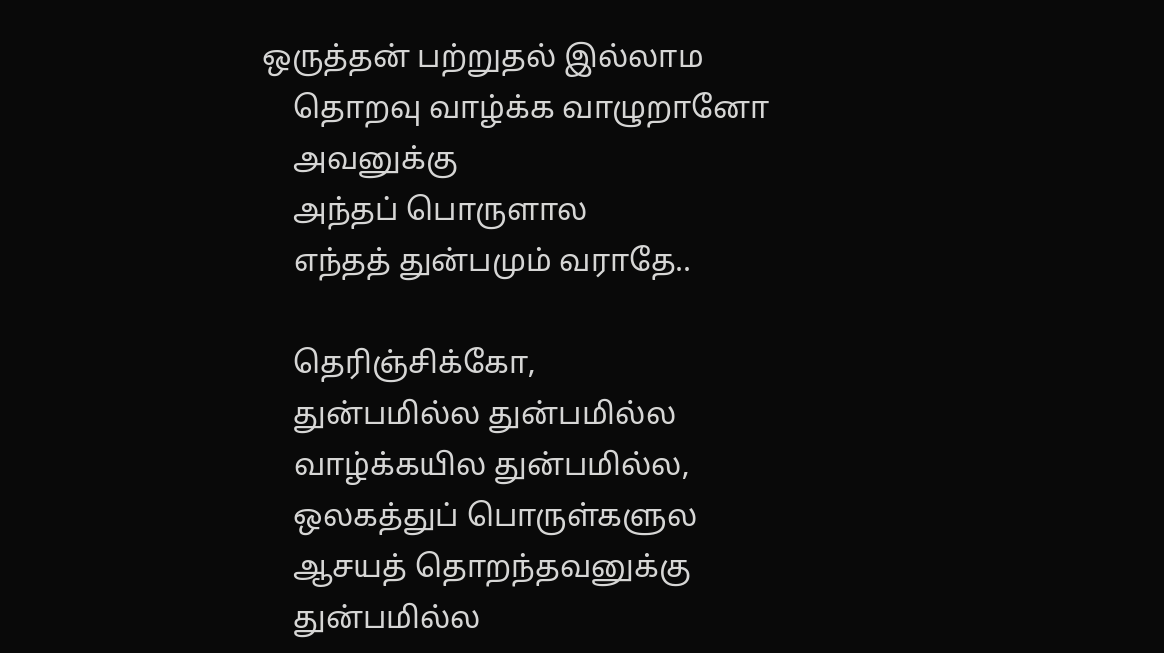ஒருத்தன் பற்றுதல் இல்லாம
    தொறவு வாழ்க்க வாழுறானோ
    அவனுக்கு
    அந்தப் பொருளால
    எந்தத் துன்பமும் வராதே..

    தெரிஞ்சிக்கோ,
    துன்பமில்ல துன்பமில்ல
    வாழ்க்கயில துன்பமில்ல,
    ஒலகத்துப் பொருள்களுல
    ஆசயத் தொறந்தவனுக்கு
    துன்பமில்ல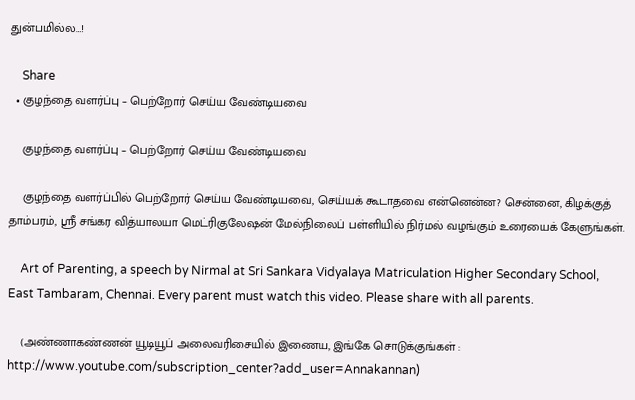துன்பமில்ல…!

    Share
  • குழந்தை வளர்ப்பு – பெற்றோர் செய்ய வேண்டியவை

    குழந்தை வளர்ப்பு – பெற்றோர் செய்ய வேண்டியவை

    குழந்தை வளர்ப்பில் பெற்றோர் செய்ய வேண்டியவை, செய்யக் கூடாதவை என்னென்ன? சென்னை, கிழக்குத் தாம்பரம், ஸ்ரீ சங்கர வித்யாலயா மெட்ரிகுலேஷன் மேல்நிலைப் பள்ளியில் நிர்மல் வழங்கும் உரையைக் கேளுங்கள்.

    Art of Parenting, a speech by Nirmal at Sri Sankara Vidyalaya Matriculation Higher Secondary School, East Tambaram, Chennai. Every parent must watch this video. Please share with all parents.

    (அண்ணாகண்ணன் யூடியூப் அலைவரிசையில் இணைய, இங்கே சொடுக்குங்கள் : http://www.youtube.com/subscription_center?add_user=Annakannan)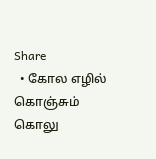Share
  • கோல எழில் கொஞ்சும் கொலு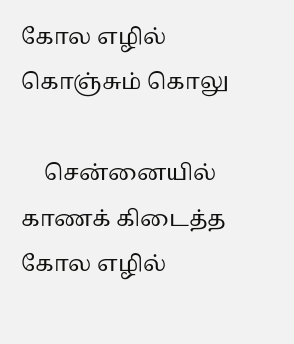கோல எழில் கொஞ்சும் கொலு

    சென்னையில் காணக் கிடைத்த கோல எழில்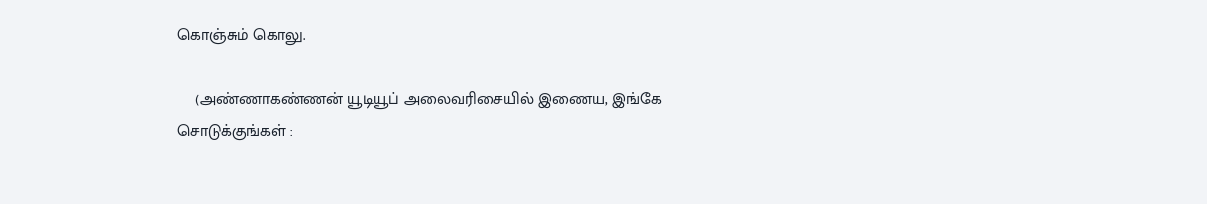கொஞ்சும் கொலு.

    (அண்ணாகண்ணன் யூடியூப் அலைவரிசையில் இணைய, இங்கே சொடுக்குங்கள் :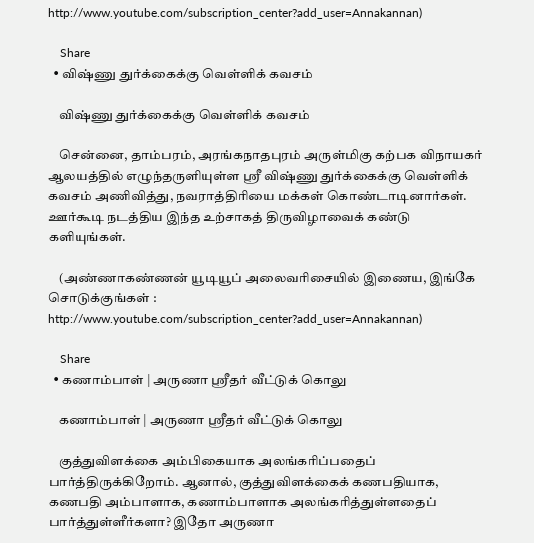http://www.youtube.com/subscription_center?add_user=Annakannan)

    Share
  • விஷ்ணு துர்க்கைக்கு வெள்ளிக் கவசம்

    விஷ்ணு துர்க்கைக்கு வெள்ளிக் கவசம்

    சென்னை, தாம்பரம், அரங்கநாதபுரம் அருள்மிகு கற்பக விநாயகர் ஆலயத்தில் எழுந்தருளியுள்ள ஸ்ரீ விஷ்ணு துர்க்கைக்கு வெள்ளிக் கவசம் அணிவித்து, நவராத்திரியை மக்கள் கொண்டாடினார்கள். ஊர்கூடி நடத்திய இந்த உற்சாகத் திருவிழாவைக் கண்டு களியுங்கள்.

    (அண்ணாகண்ணன் யூடியூப் அலைவரிசையில் இணைய, இங்கே சொடுக்குங்கள் : http://www.youtube.com/subscription_center?add_user=Annakannan)

    Share
  • கணாம்பாள் | அருணா ஸ்ரீதர் வீட்டுக் கொலு

    கணாம்பாள் | அருணா ஸ்ரீதர் வீட்டுக் கொலு

    குத்துவிளக்கை அம்பிகையாக அலங்கரிப்பதைப் பார்த்திருக்கிறோம். ஆனால், குத்துவிளக்கைக் கணபதியாக, கணபதி அம்பாளாக, கணாம்பாளாக அலங்கரித்துள்ளதைப் பார்த்துள்ளீர்களா? இதோ அருணா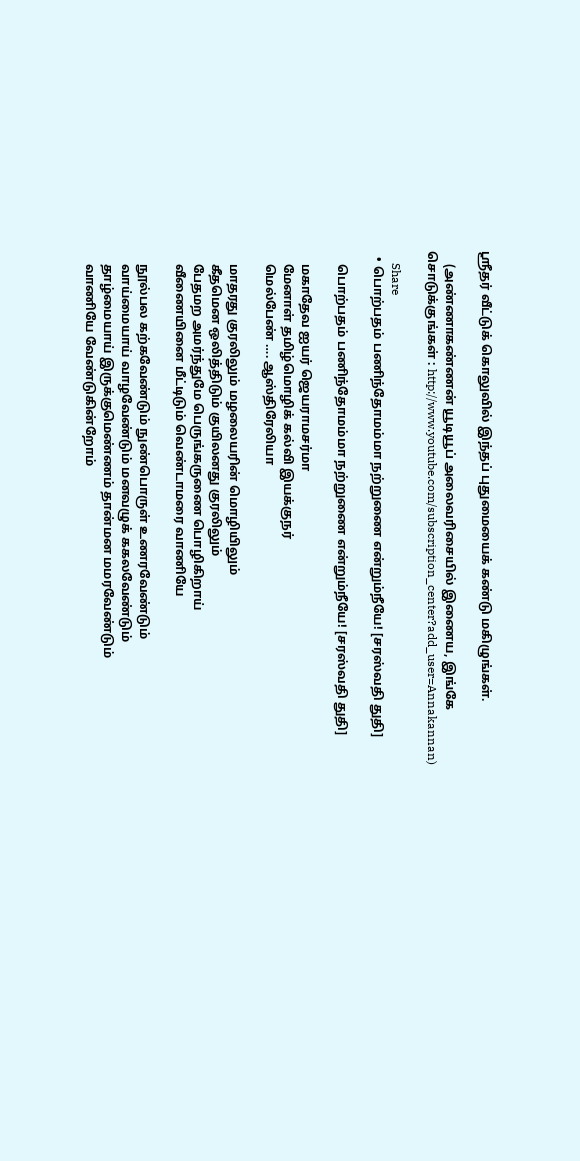ஸ்ரீதர் வீட்டுக் கொலுவில் இந்தப் புதுமையைக் கண்டு மகிழுங்கள்.

    (அண்ணாகண்ணன் யூடியூப் அலைவரிசையில் இணைய, இங்கே சொடுக்குங்கள் : http://www.youtube.com/subscription_center?add_user=Annakannan)

    Share
  • பொற்பதம் பணிந்தோமம்மா நற்றுணை என்றும்நீயே! [சரஸ்வதி துதி]

    பொற்பதம் பணிந்தோமம்மா நற்றுணை என்றும்நீயே! [சரஸ்வதி துதி]

    மகாதேவ ஐயர் ஜெயராமசர்மா
    மேனாள் தமிழ்மொழிக் கல்வி இயக்குநர்
    மெல்பேண் …. ஆஸ்திரேலியா

    மாதரது குரலிலும் மழலையரின் மொழியிலும்
    கீதமென ஒலித்திடும் குயிலனது குரலிலும்
    பேதமற அமர்ந்துமே பெருங்கருணை பொழிகிறாய்
    வீணையினை மீட்டிடும் வெண்டாமரை வாணியே

    நூல்பல கற்கவேண்டும் நுண்பொருள் உணரவேண்டும்
    வாய்மையாய் வாழவேண்டும் மனவழுக் ககலவேண்டும்
    தாழ்மையாய் இருக்குமெண்ணம் தான்மன மமரவேண்டும்
    வாணியே வேண்டுகின்றோம்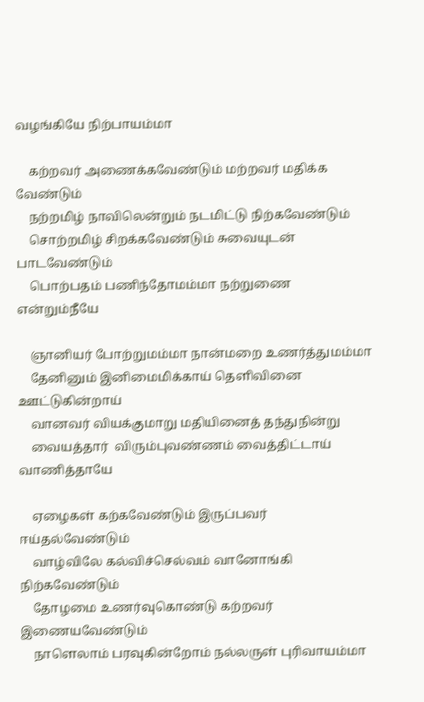வழங்கியே நிற்பாயம்மா

    கற்றவர் அணைக்கவேண்டும் மற்றவர் மதிக்க வேண்டும்
    நற்றமிழ் நாவிலென்றும் நடமிட்டு நிற்கவேண்டும்
    சொற்றமிழ் சிறக்கவேண்டும் சுவையுடன் பாடவேண்டும்
    பொற்பதம் பணிந்தோமம்மா நற்றுணை என்றும்நீயே

    ஞானியர் போற்றுமம்மா நான்மறை உணர்த்துமம்மா
    தேனினும் இனிமைமிக்காய் தெளிவினை ஊட்டுகின்றாய்
    வானவர் வியக்குமாறு மதியினைத் தந்துநின்று
    வையத்தார்  விரும்புவண்ணம் வைத்திட்டாய் வாணித்தாயே

    ஏழைகள் கற்கவேண்டும் இருப்பவர் ஈய்தல்வேண்டும்
    வாழ்விலே கல்விச்செல்வம் வானோங்கி நிற்கவேண்டும்
    தோழமை உணர்வுகொண்டு கற்றவர் இணையவேண்டும்
    நாளெலாம் பரவுகின்றோம் நல்லருள் புரிவாயம்மா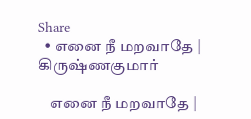Share
  • எனை நீ மறவாதே | கிருஷ்ணகுமார்

    எனை நீ மறவாதே |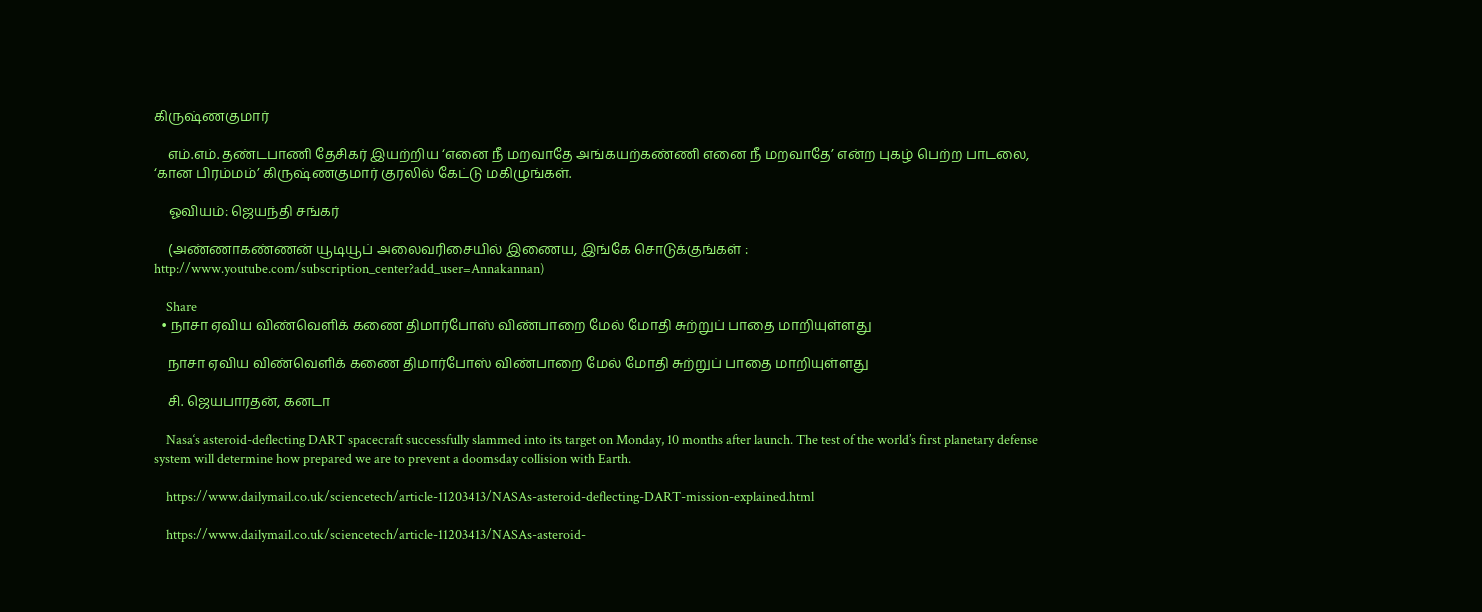கிருஷ்ணகுமார்

    எம்.எம். தண்டபாணி தேசிகர் இயற்றிய ‘எனை நீ மறவாதே அங்கயற்கண்ணி எனை நீ மறவாதே’ என்ற புகழ் பெற்ற பாடலை, ‘கான பிரம்மம்’ கிருஷ்ணகுமார் குரலில் கேட்டு மகிழுங்கள்.

    ஓவியம்: ஜெயந்தி சங்கர்

    (அண்ணாகண்ணன் யூடியூப் அலைவரிசையில் இணைய, இங்கே சொடுக்குங்கள் : http://www.youtube.com/subscription_center?add_user=Annakannan)

    Share
  • நாசா ஏவிய விண்வெளிக் கணை திமார்போஸ் விண்பாறை மேல் மோதி சுற்றுப் பாதை மாறியுள்ளது

    நாசா ஏவிய விண்வெளிக் கணை திமார்போஸ் விண்பாறை மேல் மோதி சுற்றுப் பாதை மாறியுள்ளது

    சி. ஜெயபாரதன், கனடா

    Nasa‘s asteroid-deflecting DART spacecraft successfully slammed into its target on Monday, 10 months after launch. The test of the world’s first planetary defense system will determine how prepared we are to prevent a doomsday collision with Earth.

    https://www.dailymail.co.uk/sciencetech/article-11203413/NASAs-asteroid-deflecting-DART-mission-explained.html

    https://www.dailymail.co.uk/sciencetech/article-11203413/NASAs-asteroid-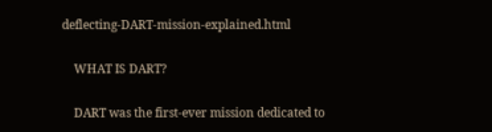deflecting-DART-mission-explained.html

    WHAT IS DART?

    DART was the first-ever mission dedicated to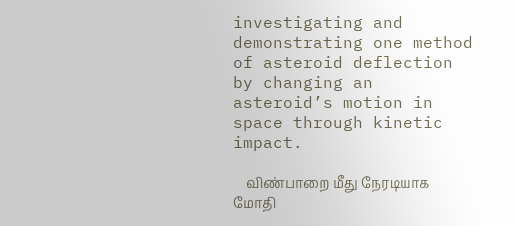investigating and demonstrating one method of asteroid deflection by changing an asteroid’s motion in space through kinetic impact.

    விண்பாறை மீது நேரடியாக மோதி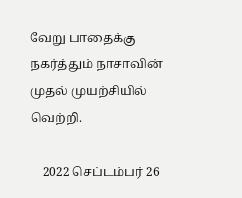வேறு பாதைக்கு நகர்த்தும் நாசாவின் முதல் முயற்சியில் வெற்றி.

    2022 செப்டம்பர் 26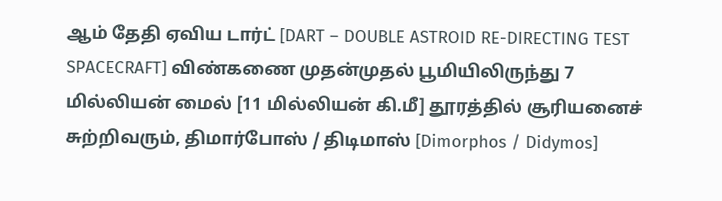ஆம் தேதி ஏவிய டார்ட் [DART – DOUBLE ASTROID RE-DIRECTING TEST SPACECRAFT] விண்கணை முதன்முதல் பூமியிலிருந்து 7 மில்லியன் மைல் [11 மில்லியன் கி.மீ] தூரத்தில் சூரியனைச் சுற்றிவரும், திமார்போஸ் / திடிமாஸ் [Dimorphos / Didymos]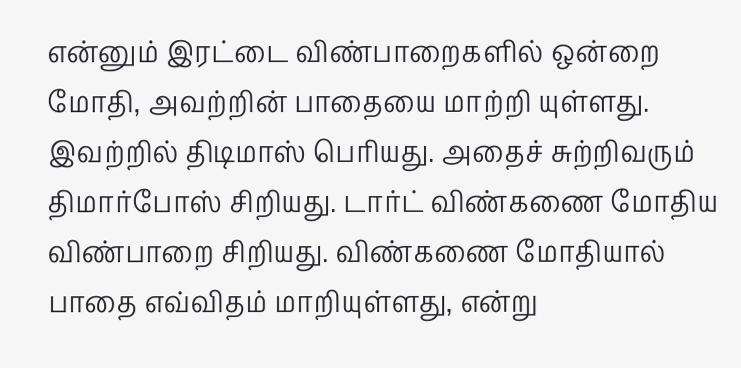என்னும் இரட்டை விண்பாறைகளில் ஒன்றை மோதி, அவற்றின் பாதையை மாற்றி யுள்ளது. இவற்றில் திடிமாஸ் பெரியது. அதைச் சுற்றிவரும் திமார்போஸ் சிறியது. டார்ட் விண்கணை மோதிய விண்பாறை சிறியது. விண்கணை மோதியால் பாதை எவ்விதம் மாறியுள்ளது, என்று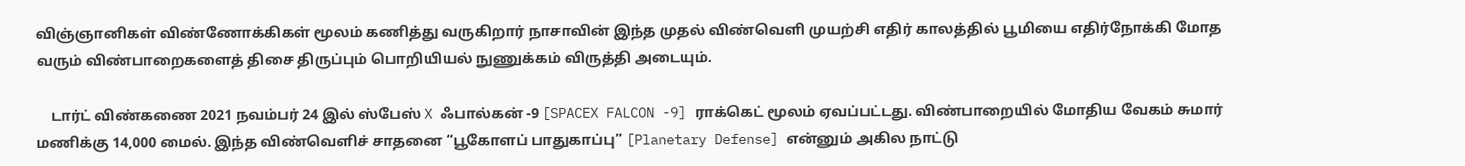விஞ்ஞானிகள் விண்ணோக்கிகள் மூலம் கணித்து வருகிறார் நாசாவின் இந்த முதல் விண்வெளி முயற்சி எதிர் காலத்தில் பூமியை எதிர்நோக்கி மோத வரும் விண்பாறைகளைத் திசை திருப்பும் பொறியியல் நுணுக்கம் விருத்தி அடையும்.

    டார்ட் விண்கணை 2021 நவம்பர் 24 இல் ஸ்பேஸ் X ஃபால்கன் -9 [SPACEX FALCON -9] ராக்கெட் மூலம் ஏவப்பட்டது. விண்பாறையில் மோதிய வேகம் சுமார் மணிக்கு 14,000 மைல். இந்த விண்வெளிச் சாதனை “பூகோளப் பாதுகாப்பு” [Planetary Defense] என்னும் அகில நாட்டு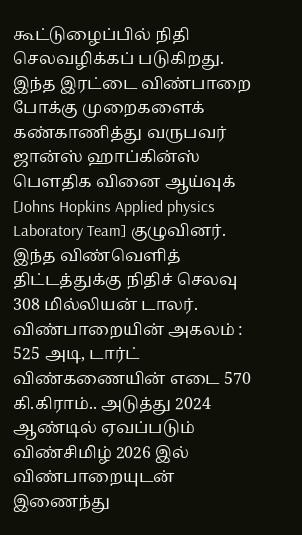கூட்டுழைப்பில் நிதி செலவழிக்கப் படுகிறது. இந்த இரட்டை விண்பாறை போக்கு முறைகளைக் கண்காணித்து வருபவர் ஜான்ஸ் ஹாப்கின்ஸ் பௌதிக வினை ஆய்வுக் [Johns Hopkins Applied physics Laboratory Team] குழுவினர். இந்த விண்வெளித் திட்டத்துக்கு நிதிச் செலவு 308 மில்லியன் டாலர். விண்பாறையின் அகலம் : 525 அடி, டார்ட் விண்கணையின் எடை 570 கி.கிராம்.. அடுத்து 2024 ஆண்டில் ஏவப்படும் விண்சிமிழ் 2026 இல் விண்பாறையுடன் இணைந்து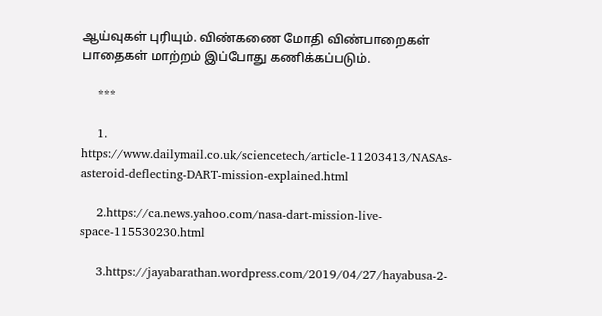ஆய்வுகள் புரியும். விண்கணை மோதி விண்பாறைகள் பாதைகள் மாற்றம் இப்போது கணிக்கப்படும்.

    ***

    1. https://www.dailymail.co.uk/sciencetech/article-11203413/NASAs-asteroid-deflecting-DART-mission-explained.html

    2.https://ca.news.yahoo.com/nasa-dart-mission-live-space-115530230.html

    3.https://jayabarathan.wordpress.com/2019/04/27/hayabusa-2-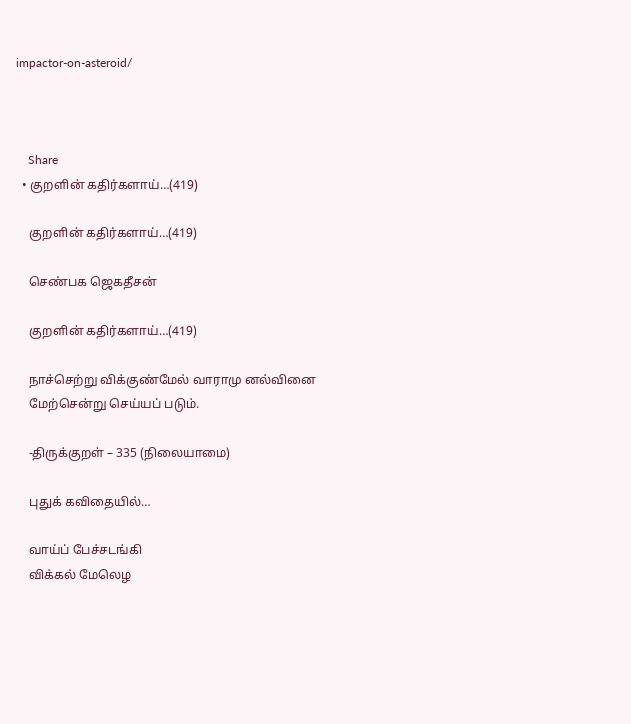impactor-on-asteroid/



    Share
  • குறளின் கதிர்களாய்…(419)

    குறளின் கதிர்களாய்…(419)

    செண்பக ஜெகதீசன்

    குறளின் கதிர்களாய்…(419)

    நாச்செற்று விக்குண்மேல் வாராமு னல்வினை
    மேற்சென்று செய்யப் படும்.

    -திருக்குறள் – 335 (நிலையாமை)

    புதுக் கவிதையில்…

    வாய்ப் பேச்சடங்கி
    விக்கல் மேலெழ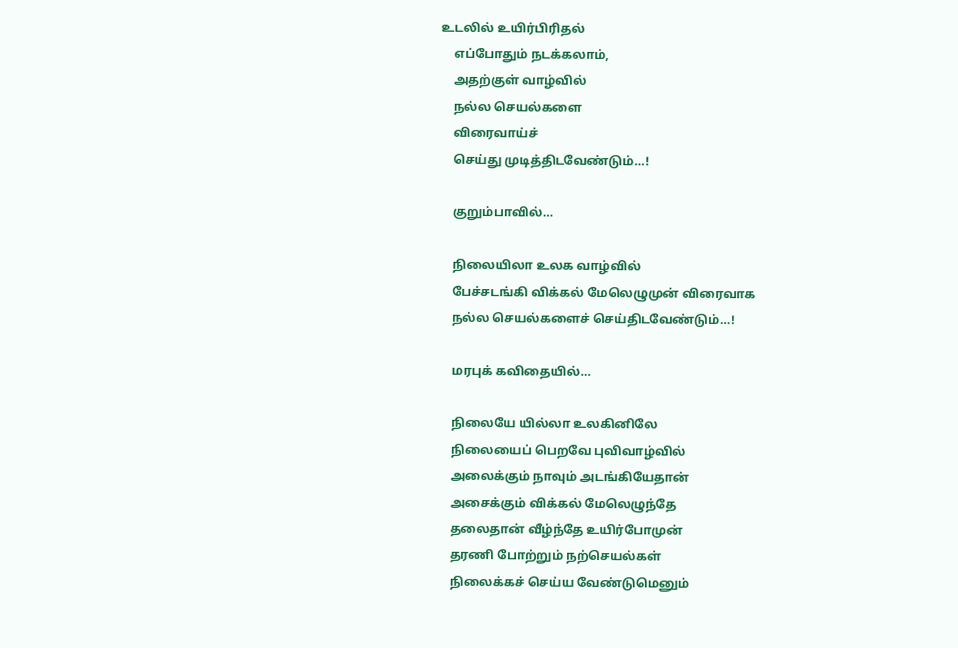உடலில் உயிர்பிரிதல்
    எப்போதும் நடக்கலாம்,
    அதற்குள் வாழ்வில்
    நல்ல செயல்களை
    விரைவாய்ச்
    செய்து முடித்திடவேண்டும்…!

    குறும்பாவில்…

    நிலையிலா உலக வாழ்வில்
    பேச்சடங்கி விக்கல் மேலெழுமுன் விரைவாக
    நல்ல செயல்களைச் செய்திடவேண்டும்…!

    மரபுக் கவிதையில்…

    நிலையே யில்லா உலகினிலே
    நிலையைப் பெறவே புவிவாழ்வில்
    அலைக்கும் நாவும் அடங்கியேதான்
    அசைக்கும் விக்கல் மேலெழுந்தே
    தலைதான் வீழ்ந்தே உயிர்போமுன்
    தரணி போற்றும் நற்செயல்கள்
    நிலைக்கச் செய்ய வேண்டுமெனும்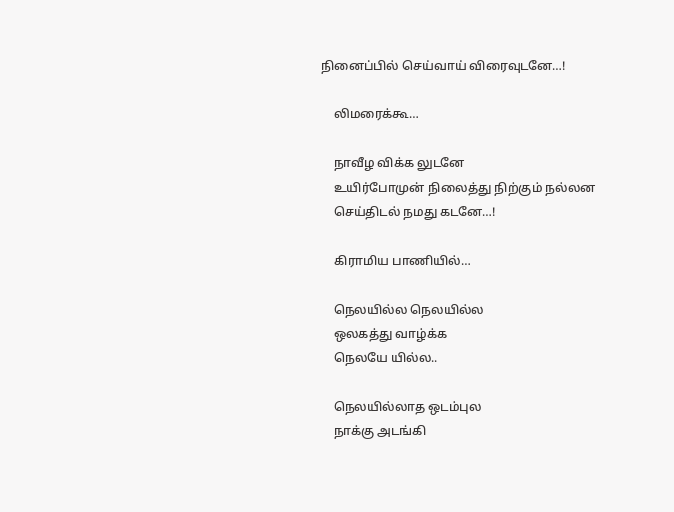நினைப்பில் செய்வாய் விரைவுடனே…!

    லிமரைக்கூ…

    நாவீழ விக்க லுடனே
    உயிர்போமுன் நிலைத்து நிற்கும் நல்லன
    செய்திடல் நமது கடனே…!

    கிராமிய பாணியில்…

    நெலயில்ல நெலயில்ல
    ஒலகத்து வாழ்க்க
    நெலயே யில்ல..

    நெலயில்லாத ஒடம்புல
    நாக்கு அடங்கி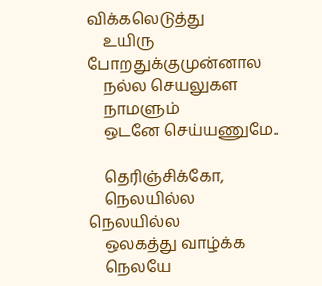விக்கலெடுத்து
    உயிரு போறதுக்குமுன்னால
    நல்ல செயலுகள
    நாமளும்
    ஒடனே செய்யணுமே..

    தெரிஞ்சிக்கோ,
    நெலயில்ல நெலயில்ல
    ஒலகத்து வாழ்க்க
    நெலயே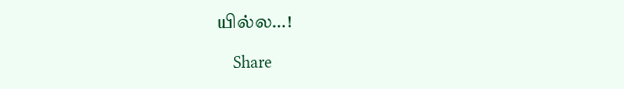யில்ல…!

    Share